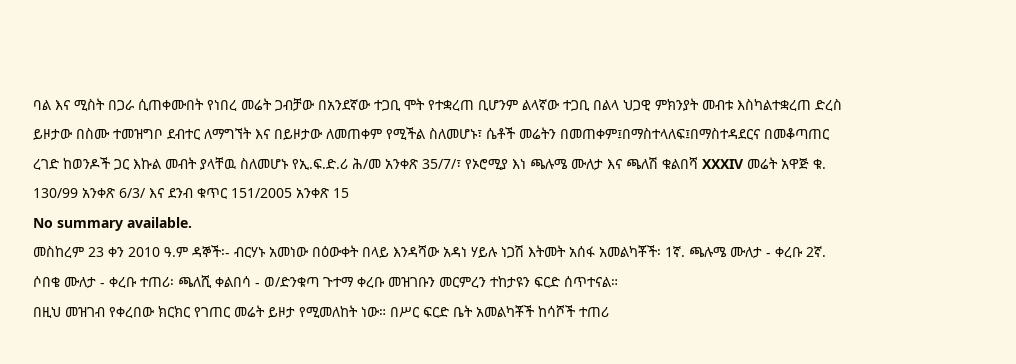ባል እና ሚስት በጋራ ሲጠቀሙበት የነበረ መሬት ጋብቻው በአንደኛው ተጋቢ ሞት የተቋረጠ ቢሆንም ልላኛው ተጋቢ በልላ ህጋዊ ምክንያት መብቱ እስካልተቋረጠ ድረስ ይዞታው በስሙ ተመዝግቦ ደብተር ለማግኘት እና በይዞታው ለመጠቀም የሚችል ስለመሆኑ፣ ሴቶች መሬትን በመጠቀም፤በማስተላለፍ፤በማስተዳደርና በመቆጣጠር ረገድ ከወንዶች ጋር እኩል መብት ያላቸዉ ስለመሆኑ የኢ.ፍ.ድ.ሪ ሕ/መ አንቀጽ 35/7/፣ የኦሮሚያ እነ ጫሉሜ ሙለታ እና ጫለሽ ቁልበሻ XXXIV መሬት አዋጅ ቁ. 130/99 አንቀጽ 6/3/ እና ደንብ ቁጥር 151/2005 አንቀጽ 15
No summary available.
መስከረም 23 ቀን 2010 ዓ.ም ዳኞች፡- ብርሃኑ አመነው በዕውቀት በላይ እንዳሻው አዳነ ሃይሉ ነጋሽ እትመት አሰፋ አመልካቾች፡ 1ኛ. ጫሉሜ ሙለታ - ቀረቡ 2ኛ. ሶበቄ ሙለታ - ቀረቡ ተጠሪ፡ ጫለሺ ቀልበሳ - ወ/ድንቁጣ ጉተማ ቀረቡ መዝገቡን መርምረን ተከታዩን ፍርድ ሰጥተናል።
በዚህ መዝገብ የቀረበው ክርክር የገጠር መሬት ይዞታ የሚመለከት ነው። በሥር ፍርድ ቤት አመልካቾች ከሳሾች ተጠሪ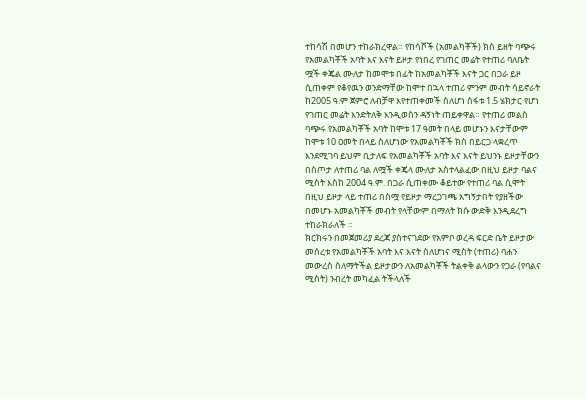ተከሳሽ በመሆን ተከራክረዋል። የከሳሾች (አመልካቾች) ክስ ይዘት ባጭሩ የአመልካቾች አባት እና እናት ይዞታ የነበረ የገጠር መሬት የተጠሪ ባለቤት ሟች ቀጄል ሙለታ ከመሞቱ በፊት ከአመልካቾች እናት ጋር በጋራ ይዞ ሲጠቀም የቆየዉን ወንድማቸው ከሞተ በኋላ ተጠሪ ምንም መብት ሳይኖራት ከ2005 ዓ.ም ጀምሮ ለብቻዋ እየተጠቀመች ስለሆነ ስፋቱ 1.5 ሄክታር የሆነ የገጠር መሬት እንድትለቅ እንዲወስን ዳኝነት ጠይቀዋል። የተጠሪ መልስ ባጭሩ የአመልካቾች አባት ከሞቱ 17 ዓመት በላይ መሆኑን እናታቸውም ከሞቱ 10 ዐመት በላይ ስለሆነው የአመልካቾች ክስ በይርጋ ላቋረጥ እንደሚገባ ይህም ቢታለፍ የአመልካቾች አባት እና እናት ይህንኑ ይዞታቸውን በስጦታ ለተጠሪ ባል ለሟች ቀጄላ ሙለታ አስተላልፈው በዚህ ይዞታ ባልና ሚስት እስከ 2004 ዓ.ም. በጋራ ሲጠቀሙ ቆይተው የተጠሪ ባል ሲሞት በዚህ ይዞታ ላይ ተጠሪ በስሟ የይዞታ ማረጋገጫ አግኝታበት የያዘችው በመሆኑ አመልካቾች መብት የላቸውም በማለት ክሱ ውድቅ እንዲደረግ ተከራክራለች ።
ክርክሩን በመጀመሪያ ደረጃ ያስተናገደው የአምቦ ወረዳ ፍርድ ቤት ይዞታው መሰረቱ የአመልካቾች አባት እና እናት ስለሆነና ሚስት (ተጠሪ) ባሐን መውረስ ስለማትችል ይዞታውን ለአመልካቾች ትልቀቅ ልላውን የጋራ (የባልና ሚስት) ንብረት መካፈል ትችላለች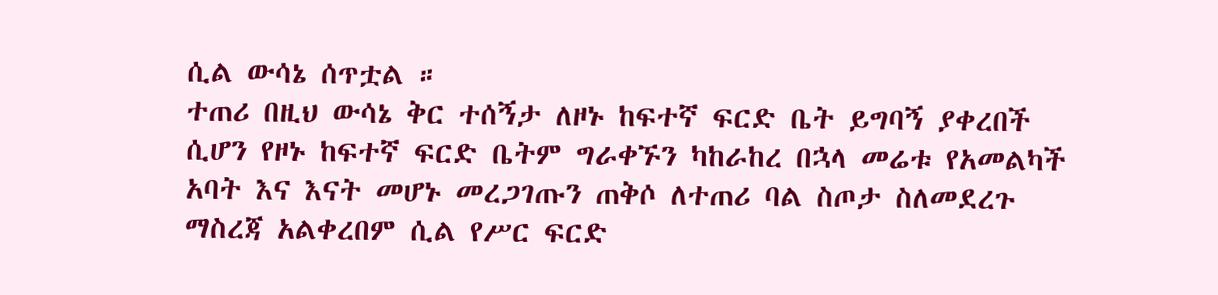ሲል ውሳኔ ሰጥቷል ።
ተጠሪ በዚህ ውሳኔ ቅር ተሰኝታ ለዞኑ ከፍተኛ ፍርድ ቤት ይግባኝ ያቀረበች ሲሆን የዞኑ ከፍተኛ ፍርድ ቤትም ግራቀኙን ካከራከረ በኋላ መሬቱ የአመልካች አባት እና እናት መሆኑ መረጋገጡን ጠቅሶ ለተጠሪ ባል ስጦታ ስለመደረጉ ማስረጃ አልቀረበም ሲል የሥር ፍርድ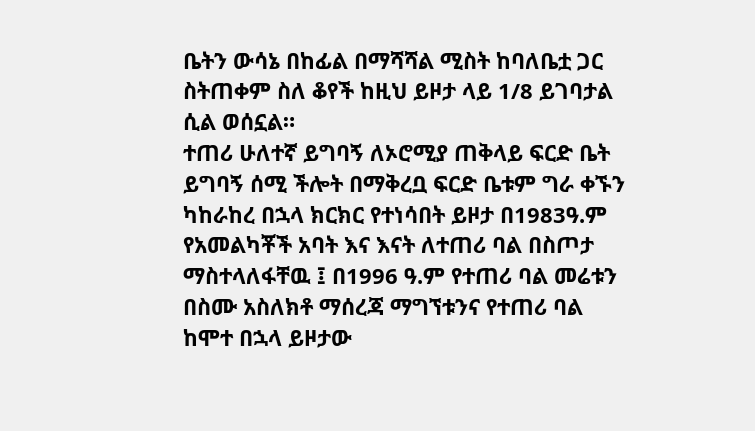ቤትን ውሳኔ በከፊል በማሻሻል ሚስት ከባለቤቷ ጋር ስትጠቀም ስለ ቆየች ከዚህ ይዞታ ላይ 1/8 ይገባታል ሲል ወሰኗል።
ተጠሪ ሁለተኛ ይግባኝ ለኦሮሚያ ጠቅላይ ፍርድ ቤት ይግባኝ ሰሚ ችሎት በማቅረቧ ፍርድ ቤቱም ግራ ቀኙን ካከራከረ በኋላ ክርክር የተነሳበት ይዞታ በ1983ዓ.ም የአመልካቾች አባት እና እናት ለተጠሪ ባል በስጦታ ማስተላለፋቸዉ ፤ በ1996 ዓ.ም የተጠሪ ባል መሬቱን በስሙ አስለክቶ ማሰረጃ ማግኘቱንና የተጠሪ ባል ከሞተ በኋላ ይዞታው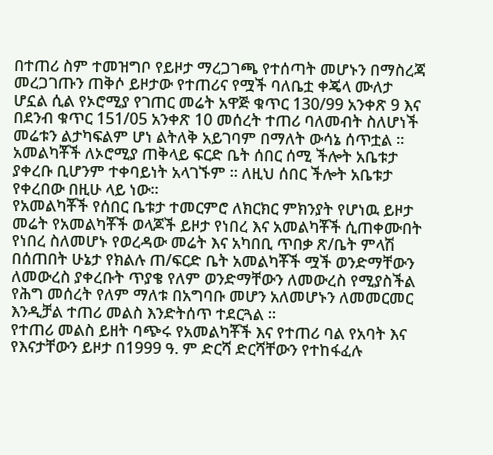በተጠሪ ስም ተመዝግቦ የይዞታ ማረጋገጫ የተሰጣት መሆኑን በማስረጃ መረጋገጡን ጠቅሶ ይዞታው የተጠሪና የሟች ባለቤቷ ቀጄላ ሙለታ ሆኗል ሲል የኦሮሚያ የገጠር መሬት አዋጅ ቁጥር 130/99 አንቀጽ 9 እና በደንብ ቁጥር 151/05 አንቀጽ 10 መሰረት ተጠሪ ባለመብት ስለሆነች መሬቱን ልታካፍልም ሆነ ልትለቅ አይገባም በማለት ውሳኔ ሰጥቷል ። አመልካቾች ለኦሮሚያ ጠቅላይ ፍርድ ቤት ሰበር ሰሚ ችሎት አቤቱታ ያቀረቡ ቢሆንም ተቀባይነት አላገኙም ። ለዚህ ሰበር ችሎት አቤቱታ የቀረበው በዚሁ ላይ ነው።
የአመልካቾች የሰበር ቤቱታ ተመርምሮ ለክርክር ምክንያት የሆነዉ ይዞታ መሬት የአመልካቾች ወላጆች ይዞታ የነበረ እና አመልካቾች ሲጠቀሙበት የነበረ ስለመሆኑ የወረዳው መሬት እና አካበቢ ጥበቃ ጽ/ቤት ምላሽ በሰጠበት ሁኔታ የክልሉ ጠ/ፍርድ ቤት አመልካቾች ሟች ወንድማቸውን ለመውረስ ያቀረቡት ጥያቄ የለም ወንድማቸውን ለመውረስ የሚያስችል የሕግ መሰረት የለም ማለቱ በአግባቡ መሆን አለመሆኑን ለመመርመር እንዲቻል ተጠሪ መልስ እንድትሰጥ ተደርጓል ።
የተጠሪ መልስ ይዘት ባጭሩ የአመልካቾች እና የተጠሪ ባል የአባት እና የእናታቸውን ይዞታ በ1999 ዓ. ም ድርሻ ድርሻቸውን የተከፋፈሉ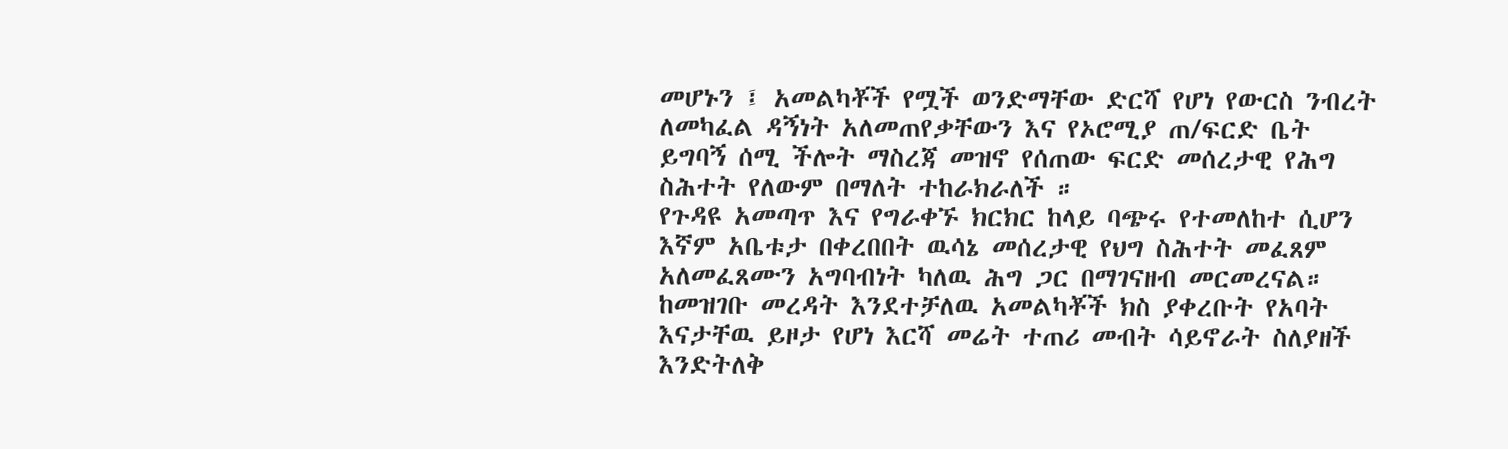መሆኑን ፤ አመልካቾች የሟች ወንድማቸው ድርሻ የሆነ የውርስ ንብረት ለመካፈል ዳኝነት አለመጠየቃቸውን እና የኦሮሚያ ጠ/ፍርድ ቤት ይግባኝ ሰሚ ችሎት ማስረጃ መዝኖ የሰጠው ፍርድ መሰረታዊ የሕግ ስሕተት የለውም በማለት ተከራክራለች ።
የጉዳዩ አመጣጥ እና የግራቀኙ ክርክር ከላይ ባጭሩ የተመለከተ ሲሆን እኛም አቤቱታ በቀረበበት ዉሳኔ መሰረታዊ የህግ ስሕተት መፈጸም አለመፈጸሙን አግባብነት ካለዉ ሕግ ጋር በማገናዘብ መርመረናል።
ከመዝገቡ መረዳት እንደተቻለዉ አመልካቾች ክስ ያቀረቡት የአባት እናታቸዉ ይዞታ የሆነ እርሻ መሬት ተጠሪ መብት ሳይኖራት ስለያዘች እንድትለቅ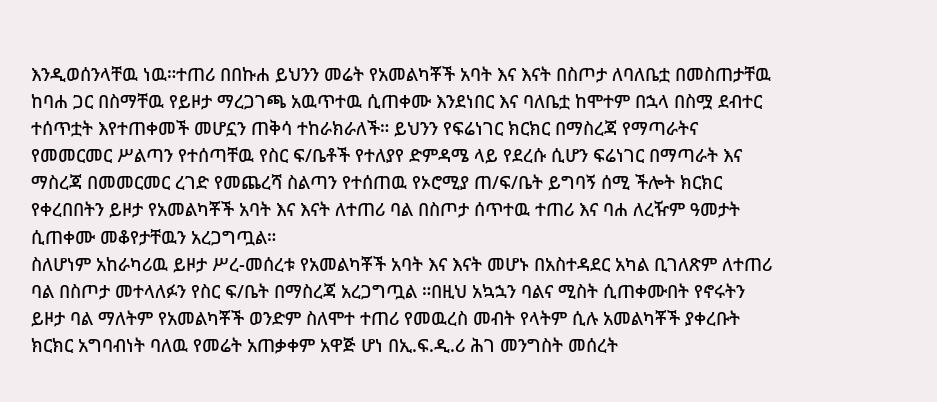እንዲወሰንላቸዉ ነዉ።ተጠሪ በበኩሐ ይህንን መሬት የአመልካቾች አባት እና እናት በስጦታ ለባለቤቷ በመስጠታቸዉ ከባሐ ጋር በስማቸዉ የይዞታ ማረጋገጫ አዉጥተዉ ሲጠቀሙ እንደነበር እና ባለቤቷ ከሞተም በኋላ በስሟ ደብተር ተሰጥቷት እየተጠቀመች መሆኗን ጠቅሳ ተከራክራለች። ይህንን የፍሬነገር ክርክር በማስረጃ የማጣራትና የመመርመር ሥልጣን የተሰጣቸዉ የስር ፍ/ቤቶች የተለያየ ድምዳሜ ላይ የደረሱ ሲሆን ፍሬነገር በማጣራት እና ማስረጃ በመመርመር ረገድ የመጨረሻ ስልጣን የተሰጠዉ የኦሮሚያ ጠ/ፍ/ቤት ይግባኝ ሰሚ ችሎት ክርክር የቀረበበትን ይዞታ የአመልካቾች አባት እና እናት ለተጠሪ ባል በስጦታ ሰጥተዉ ተጠሪ እና ባሐ ለረዥም ዓመታት ሲጠቀሙ መቆየታቸዉን አረጋግጧል።
ስለሆነም አከራካሪዉ ይዞታ ሥረ-መሰረቱ የአመልካቾች አባት እና እናት መሆኑ በአስተዳደር አካል ቢገለጽም ለተጠሪ ባል በስጦታ መተላለፉን የስር ፍ/ቤት በማስረጃ አረጋግጧል ።በዚህ አኳኋን ባልና ሚስት ሲጠቀሙበት የኖሩትን ይዞታ ባል ማለትም የአመልካቾች ወንድም ስለሞተ ተጠሪ የመዉረስ መብት የላትም ሲሉ አመልካቾች ያቀረቡት ክርክር አግባብነት ባለዉ የመሬት አጠቃቀም አዋጅ ሆነ በኢ.ፍ.ዲ.ሪ ሕገ መንግስት መሰረት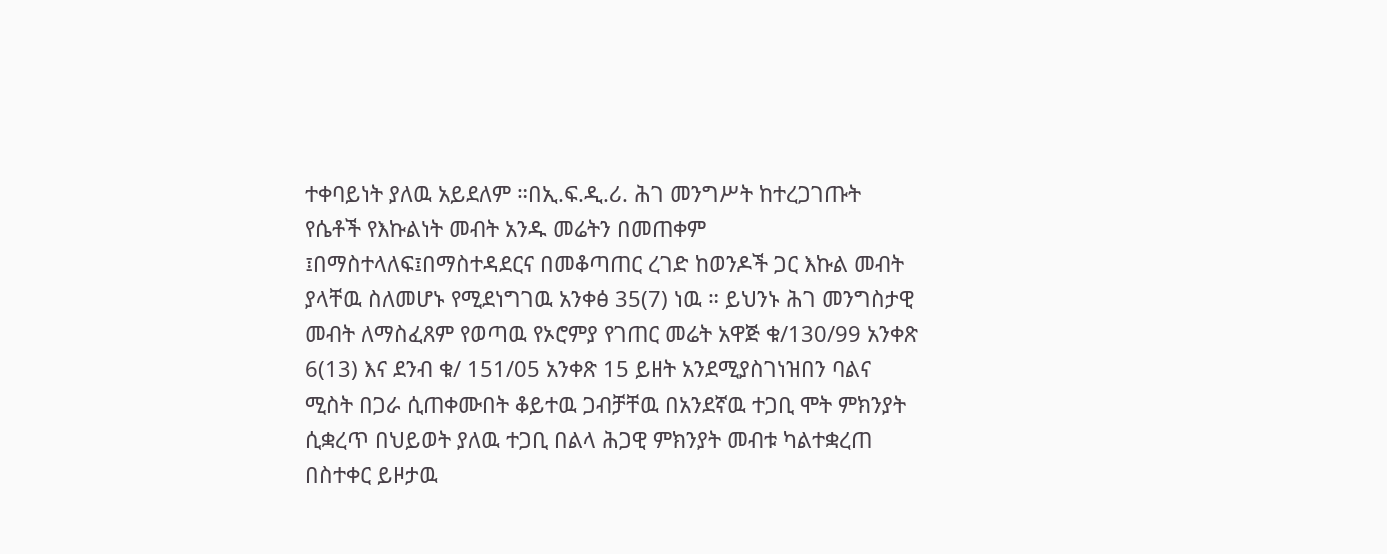ተቀባይነት ያለዉ አይደለም ።በኢ.ፍ.ዲ.ሪ. ሕገ መንግሥት ከተረጋገጡት የሴቶች የእኩልነት መብት አንዱ መሬትን በመጠቀም ፤በማስተላለፍ፤በማስተዳደርና በመቆጣጠር ረገድ ከወንዶች ጋር እኩል መብት ያላቸዉ ስለመሆኑ የሚደነግገዉ አንቀፅ 35(7) ነዉ ። ይህንኑ ሕገ መንግስታዊ መብት ለማስፈጸም የወጣዉ የኦሮምያ የገጠር መሬት አዋጅ ቁ/130/99 አንቀጽ 6(13) እና ደንብ ቁ/ 151/05 አንቀጽ 15 ይዘት አንደሚያስገነዝበን ባልና ሚስት በጋራ ሲጠቀሙበት ቆይተዉ ጋብቻቸዉ በአንደኛዉ ተጋቢ ሞት ምክንያት ሲቋረጥ በህይወት ያለዉ ተጋቢ በልላ ሕጋዊ ምክንያት መብቱ ካልተቋረጠ በስተቀር ይዞታዉ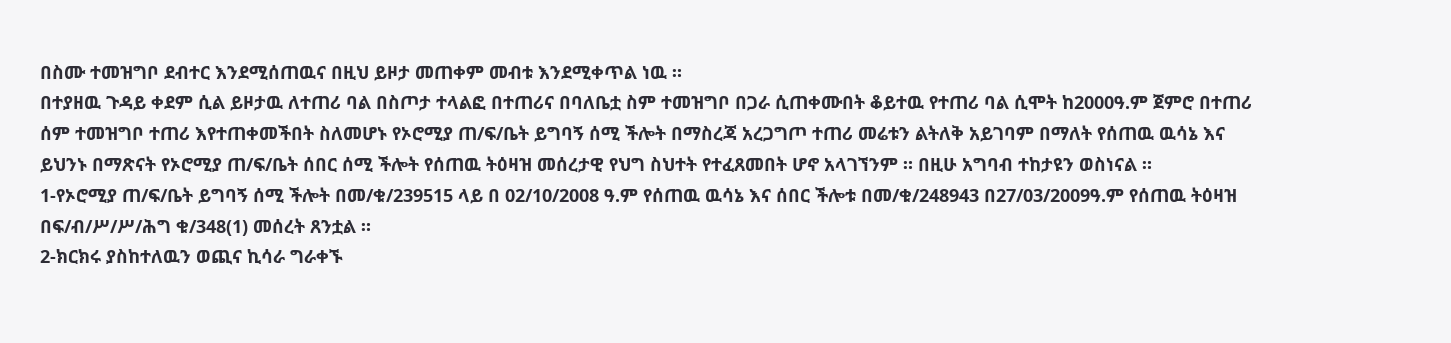በስሙ ተመዝግቦ ደብተር እንደሚሰጠዉና በዚህ ይዞታ መጠቀም መብቱ እንደሚቀጥል ነዉ ።
በተያዘዉ ጉዳይ ቀደም ሲል ይዞታዉ ለተጠሪ ባል በስጦታ ተላልፎ በተጠሪና በባለቤቷ ስም ተመዝግቦ በጋራ ሲጠቀሙበት ቆይተዉ የተጠሪ ባል ሲሞት ከ2000ዓ.ም ጀምሮ በተጠሪ ሰም ተመዝግቦ ተጠሪ እየተጠቀመችበት ስለመሆኑ የኦሮሚያ ጠ/ፍ/ቤት ይግባኝ ሰሚ ችሎት በማስረጃ አረጋግጦ ተጠሪ መሬቱን ልትለቅ አይገባም በማለት የሰጠዉ ዉሳኔ እና ይህንኑ በማጽናት የኦሮሚያ ጠ/ፍ/ቤት ሰበር ሰሚ ችሎት የሰጠዉ ትዕዛዝ መሰረታዊ የህግ ስህተት የተፈጸመበት ሆኖ አላገኘንም ። በዚሁ አግባብ ተከታዩን ወስነናል ።
1-የኦሮሚያ ጠ/ፍ/ቤት ይግባኝ ሰሚ ችሎት በመ/ቁ/239515 ላይ በ 02/10/2008 ዓ.ም የሰጠዉ ዉሳኔ እና ሰበር ችሎቱ በመ/ቁ/248943 በ27/03/2009ዓ.ም የሰጠዉ ትዕዛዝ በፍ/ብ/ሥ/ሥ/ሕግ ቁ/348(1) መሰረት ጸንቷል ።
2-ክርክሩ ያስከተለዉን ወጪና ኪሳራ ግራቀኙ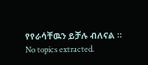የየራሳቸዉን ይቻሉ ብለናል ።
No topics extracted.